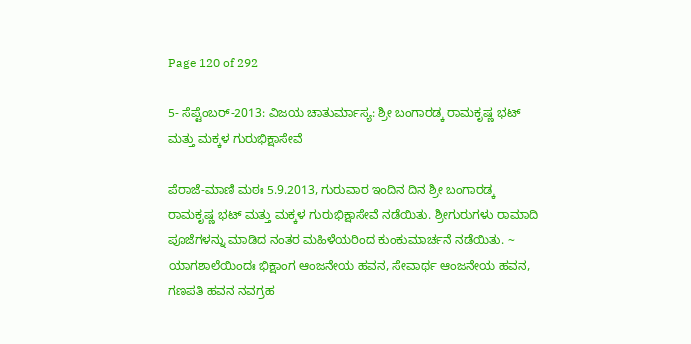Page 120 of 292

5- ಸೆಪ್ಟೆಂಬರ್-2013: ವಿಜಯ ಚಾತುರ್ಮಾಸ್ಯ: ಶ್ರೀ ಬಂಗಾರಡ್ಕ ರಾಮಕೃಷ್ಣ ಭಟ್ ಮತ್ತು ಮಕ್ಕಳ ಗುರುಭಿಕ್ಷಾಸೇವೆ

ಪೆರಾಜೆ-ಮಾಣಿ ಮಠಃ 5.9.2013, ಗುರುವಾರ ಇಂದಿನ ದಿನ ಶ್ರೀ ಬಂಗಾರಡ್ಕ ರಾಮಕೃಷ್ಣ ಭಟ್ ಮತ್ತು ಮಕ್ಕಳ ಗುರುಭಿಕ್ಷಾಸೇವೆ ನಡೆಯಿತು. ಶ್ರೀಗುರುಗಳು ರಾಮಾದಿ ಪೂಜೆಗಳನ್ನು ಮಾಡಿದ ನಂತರ ಮಹಿಳೆಯರಿಂದ ಕುಂಕುಮಾರ್ಚನೆ ನಡೆಯಿತು. ~ ಯಾಗಶಾಲೆಯಿಂದಃ ಭಿಕ್ಷಾಂಗ ಆಂಜನೇಯ ಹವನ, ಸೇವಾರ್ಥ ಆಂಜನೇಯ ಹವನ, ಗಣಪತಿ ಹವನ ನವಗ್ರಹ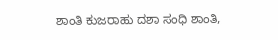ಶಾಂತಿ ಕುಜರಾಹು ದಶಾ ಸಂಧಿ ಶಾಂತಿ,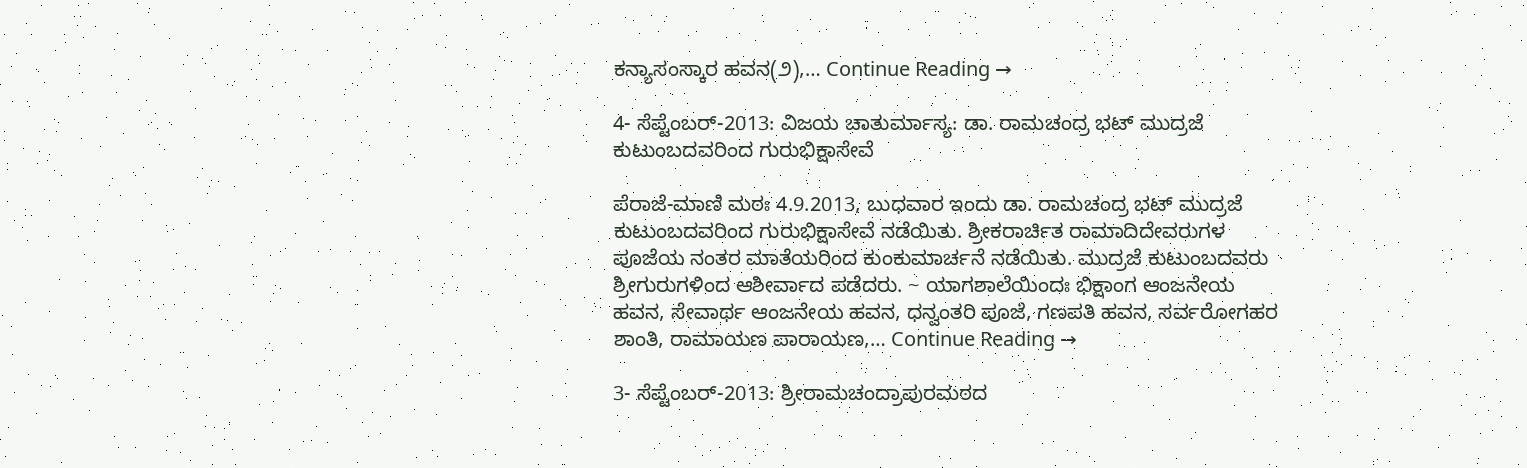ಕನ್ಯಾಸಂಸ್ಕಾರ ಹವನ(೨),… Continue Reading →

4- ಸೆಪ್ಟೆಂಬರ್-2013: ವಿಜಯ ಚಾತುರ್ಮಾಸ್ಯ: ಡಾ. ರಾಮಚಂದ್ರ ಭಟ್ ಮುದ್ರಜೆ ಕುಟುಂಬದವರಿಂದ ಗುರುಭಿಕ್ಷಾಸೇವೆ

ಪೆರಾಜೆ-ಮಾಣಿ ಮಠಃ 4.9.2013, ಬುಧವಾರ ಇಂದು ಡಾ. ರಾಮಚಂದ್ರ ಭಟ್ ಮುದ್ರಜೆ ಕುಟುಂಬದವರಿಂದ ಗುರುಭಿಕ್ಷಾಸೇವೆ ನಡೆಯಿತು. ಶ್ರೀಕರಾರ್ಚಿತ ರಾಮಾದಿದೇವರುಗಳ ಪೂಜೆಯ ನಂತರ ಮಾತೆಯರಿಂದ ಕುಂಕುಮಾರ್ಚನೆ ನಡೆಯಿತು. ಮುದ್ರಜೆ ಕುಟುಂಬದವರು ಶ್ರೀಗುರುಗಳಿಂದ ಆಶೀರ್ವಾದ ಪಡೆದರು. ~ ಯಾಗಶಾಲೆಯಿಂದಃ ಭಿಕ್ಷಾಂಗ ಆಂಜನೇಯ ಹವನ, ಸೇವಾರ್ಥ ಆಂಜನೇಯ ಹವನ, ಧನ್ವಂತರಿ ಪೂಜೆ, ಗಣಪತಿ ಹವನ, ಸರ್ವರೋಗಹರ ಶಾಂತಿ, ರಾಮಾಯಣ ಪಾರಾಯಣ,… Continue Reading →

3- ಸೆಪ್ಟೆಂಬರ್-2013: ಶ್ರೀರಾಮಚಂದ್ರಾಪುರಮಠದ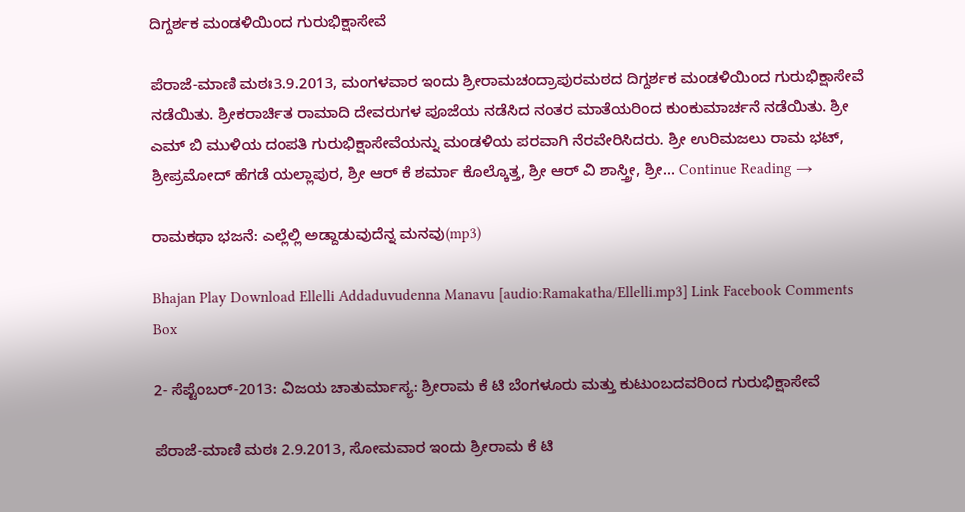ದಿಗ್ದರ್ಶಕ ಮಂಡಳಿಯಿಂದ ಗುರುಭಿಕ್ಷಾಸೇವೆ

ಪೆರಾಜೆ-ಮಾಣಿ ಮಠಃ3.9.2013, ಮಂಗಳವಾರ ಇಂದು ಶ್ರೀರಾಮಚಂದ್ರಾಪುರಮಠದ ದಿಗ್ದರ್ಶಕ ಮಂಡಳಿಯಿಂದ ಗುರುಭಿಕ್ಷಾಸೇವೆ ನಡೆಯಿತು. ಶ್ರೀಕರಾರ್ಚಿತ ರಾಮಾದಿ ದೇವರುಗಳ ಪೂಜೆಯ ನಡೆಸಿದ ನಂತರ ಮಾತೆಯರಿಂದ ಕುಂಕುಮಾರ್ಚನೆ ನಡೆಯಿತು. ಶ್ರೀ ಎಮ್ ಬಿ ಮುಳಿಯ ದಂಪತಿ ಗುರುಭಿಕ್ಷಾಸೇವೆಯನ್ನು ಮಂಡಳಿಯ ಪರವಾಗಿ ನೆರವೇರಿಸಿದರು. ಶ್ರೀ ಉರಿಮಜಲು ರಾಮ ಭಟ್,  ಶ್ರೀಪ್ರಮೋದ್ ಹೆಗಡೆ ಯಲ್ಲಾಪುರ, ಶ್ರೀ ಆರ್ ಕೆ ಶರ್ಮಾ ಕೊಲ್ಕೊತ್ತ, ಶ್ರೀ ಆರ್ ವಿ ಶಾಸ್ತ್ರೀ, ಶ್ರೀ… Continue Reading →

ರಾಮಕಥಾ ಭಜನೆ: ಎಲ್ಲೆಲ್ಲಿ ಅಡ್ದಾಡುವುದೆನ್ನ ಮನವು(mp3)

Bhajan Play Download Ellelli Addaduvudenna Manavu [audio:Ramakatha/Ellelli.mp3] Link Facebook Comments Box

2- ಸೆಪ್ಟೆಂಬರ್-2013: ವಿಜಯ ಚಾತುರ್ಮಾಸ್ಯ: ಶ್ರೀರಾಮ ಕೆ ಟಿ ಬೆಂಗಳೂರು ಮತ್ತು ಕುಟುಂಬದವರಿಂದ ಗುರುಭಿಕ್ಷಾಸೇವೆ

ಪೆರಾಜೆ-ಮಾಣಿ ಮಠಃ 2.9.2013, ಸೋಮವಾರ ಇಂದು ಶ್ರೀರಾಮ ಕೆ ಟಿ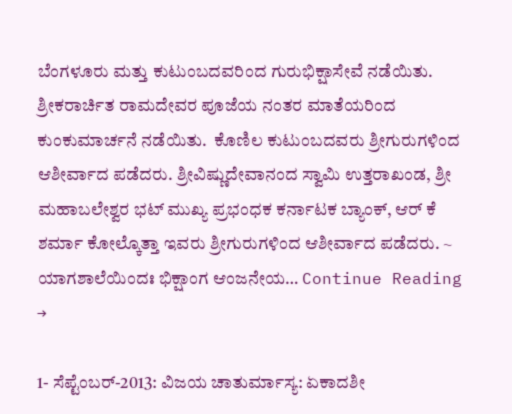ಬೆಂಗಳೂರು ಮತ್ತು ಕುಟುಂಬದವರಿಂದ ಗುರುಭಿಕ್ಷಾಸೇವೆ ನಡೆಯಿತು. ಶ್ರೀಕರಾರ್ಚಿತ ರಾಮದೇವರ ಪೂಜೆಯ ನಂತರ ಮಾತೆಯರಿಂದ ಕುಂಕುಮಾರ್ಚನೆ ನಡೆಯಿತು.  ಕೊಣಿಲ ಕುಟುಂಬದವರು ಶ್ರೀಗುರುಗಳಿಂದ ಆಶೀರ್ವಾದ ಪಡೆದರು. ಶ್ರೀವಿಷ್ಣುದೇವಾನಂದ ಸ್ವಾಮಿ ಉತ್ತರಾಖಂಡ, ಶ್ರೀ ಮಹಾಬಲೇಶ್ವರ ಭಟ್ ಮುಖ್ಯ ಪ್ರಭಂಧಕ ಕರ್ನಾಟಕ ಬ್ಯಾಂಕ್, ಆರ್ ಕೆ ಶರ್ಮಾ ಕೋಲ್ಕೊತ್ತಾ ಇವರು ಶ್ರೀಗುರುಗಳಿಂದ ಆಶೀರ್ವಾದ ಪಡೆದರು. ~ ಯಾಗಶಾಲೆಯಿಂದಃ ಭಿಕ್ಷಾಂಗ ಆಂಜನೇಯ… Continue Reading →

1- ಸೆಪ್ಟೆಂಬರ್-2013: ವಿಜಯ ಚಾತುರ್ಮಾಸ್ಯ: ಏಕಾದಶೀ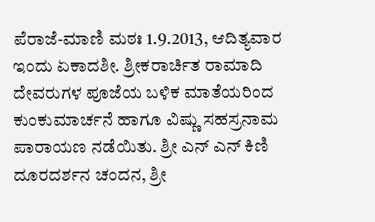ಪೆರಾಜೆ-ಮಾಣಿ ಮಠಃ 1.9.2013, ಆದಿತ್ಯವಾರ ಇಂದು ಏಕಾದಶೀ. ಶ್ರೀಕರಾರ್ಚಿತ ರಾಮಾದಿ ದೇವರುಗಳ ಪೂಜೆಯ ಬಳಿಕ ಮಾತೆಯರಿಂದ ಕುಂಕುಮಾರ್ಚನೆ ಹಾಗೂ ವಿಷ್ಣು ಸಹಸ್ರನಾಮ ಪಾರಾಯಣ ನಡೆಯಿತು. ಶ್ರೀ ಎನ್ ಎನ್ ಕಿಣಿ ದೂರದರ್ಶನ ಚಂದನ, ಶ್ರೀ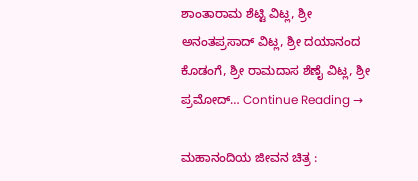ಶಾಂತಾರಾಮ ಶೆಟ್ಟಿ ವಿಟ್ಲ, ಶ್ರೀ ಅನಂತಪ್ರಸಾದ್ ವಿಟ್ಲ, ಶ್ರೀ ದಯಾನಂದ ಕೊಡಂಗೆ, ಶ್ರೀ ರಾಮದಾಸ ಶೆಣೈ ವಿಟ್ಲ, ಶ್ರೀ ಪ್ರಮೋದ್… Continue Reading →

ಮಹಾನಂದಿಯ ಜೀವನ ಚಿತ್ರ :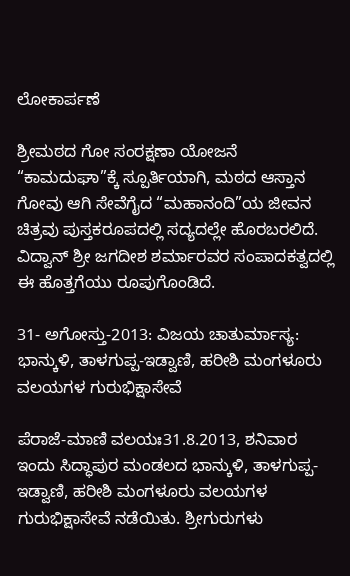ಲೋಕಾರ್ಪಣೆ

ಶ್ರೀಮಠದ ಗೋ ಸಂರಕ್ಷಣಾ ಯೋಜನೆ “ಕಾಮದುಘಾ”ಕ್ಕೆ ಸ್ಪೂರ್ತಿಯಾಗಿ, ಮಠದ ಆಸ್ತಾನ ಗೋವು ಆಗಿ ಸೇವೆಗೈದ “ಮಹಾನಂದಿ”ಯ ಜೀವನ ಚಿತ್ರವು ಪುಸ್ತಕರೂಪದಲ್ಲಿ ಸದ್ಯದಲ್ಲೇ ಹೊರಬರಲಿದೆ.
ವಿದ್ವಾನ್ ಶ್ರೀ ಜಗದೀಶ ಶರ್ಮಾರವರ ಸಂಪಾದಕತ್ವದಲ್ಲಿ ಈ ಹೊತ್ತಗೆಯು ರೂಪುಗೊಂಡಿದೆ.

31- ಅಗೋಸ್ತು-2013: ವಿಜಯ ಚಾತುರ್ಮಾಸ್ಯ: ಭಾನ್ಕುಳಿ, ತಾಳಗುಪ್ಪ-ಇಡ್ವಾಣಿ, ಹರೀಶಿ ಮಂಗಳೂರು ವಲಯಗಳ ಗುರುಭಿಕ್ಷಾಸೇವೆ

ಪೆರಾಜೆ-ಮಾಣಿ ವಲಯಃ31.8.2013, ಶನಿವಾರ ಇಂದು ಸಿದ್ಧಾಪುರ ಮಂಡಲದ ಭಾನ್ಕುಳಿ, ತಾಳಗುಪ್ಪ-ಇಡ್ವಾಣಿ, ಹರೀಶಿ ಮಂಗಳೂರು ವಲಯಗಳ ಗುರುಭಿಕ್ಷಾಸೇವೆ ನಡೆಯಿತು. ಶ್ರೀಗುರುಗಳು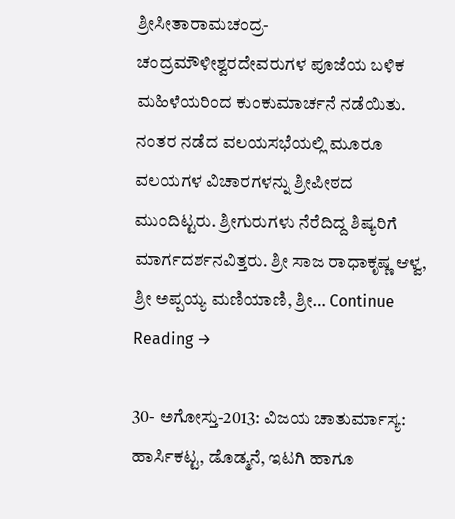ಶ್ರೀಸೀತಾರಾಮಚಂದ್ರ-ಚಂದ್ರಮೌಳೀಶ್ವರದೇವರುಗಳ ಪೂಜೆಯ ಬಳಿಕ ಮಹಿಳೆಯರಿಂದ ಕುಂಕುಮಾರ್ಚನೆ ನಡೆಯಿತು. ನಂತರ ನಡೆದ ವಲಯಸಭೆಯಲ್ಲಿ ಮೂರೂ ವಲಯಗಳ ವಿಚಾರಗಳನ್ನು ಶ್ರೀಪೀಠದ ಮುಂದಿಟ್ಟರು. ಶ್ರೀಗುರುಗಳು ನೆರೆದಿದ್ದ ಶಿಷ್ಯರಿಗೆ ಮಾರ್ಗದರ್ಶನವಿತ್ತರು. ಶ್ರೀ ಸಾಜ ರಾಧಾಕೃಷ್ಣ ಆಳ್ವ, ಶ್ರೀ ಅಪ್ಪಯ್ಯ ಮಣಿಯಾಣಿ, ಶ್ರೀ… Continue Reading →

30- ಅಗೋಸ್ತು-2013: ವಿಜಯ ಚಾತುರ್ಮಾಸ್ಯ: ಹಾರ್ಸಿಕಟ್ಟ, ಡೊಡ್ಮನೆ, ಇಟಗಿ ಹಾಗೂ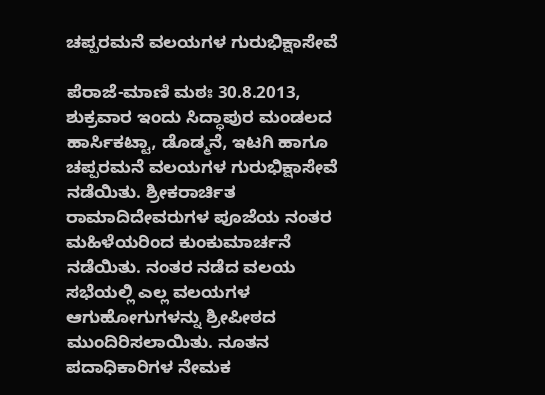ಚಪ್ಪರಮನೆ ವಲಯಗಳ ಗುರುಭಿಕ್ಷಾಸೇವೆ

ಪೆರಾಜೆ-ಮಾಣಿ ಮಠಃ 30.8.2013, ಶುಕ್ರವಾರ ಇಂದು ಸಿದ್ಧಾಪುರ ಮಂಡಲದ ಹಾರ್ಸಿಕಟ್ಟಾ, ಡೊಡ್ಮನೆ, ಇಟಗಿ ಹಾಗೂ ಚಪ್ಪರಮನೆ ವಲಯಗಳ ಗುರುಭಿಕ್ಷಾಸೇವೆ ನಡೆಯಿತು. ಶ್ರೀಕರಾರ್ಚಿತ ರಾಮಾದಿದೇವರುಗಳ ಪೂಜೆಯ ನಂತರ ಮಹಿಳೆಯರಿಂದ ಕುಂಕುಮಾರ್ಚನೆ ನಡೆಯಿತು. ನಂತರ ನಡೆದ ವಲಯ ಸಭೆಯಲ್ಲಿ ಎಲ್ಲ ವಲಯಗಳ ಆಗುಹೋಗುಗಳನ್ನು ಶ್ರೀಪೀಠದ ಮುಂದಿರಿಸಲಾಯಿತು. ನೂತನ ಪದಾಧಿಕಾರಿಗಳ ನೇಮಕ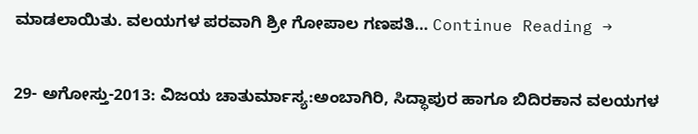ಮಾಡಲಾಯಿತು. ವಲಯಗಳ ಪರವಾಗಿ ಶ್ರೀ ಗೋಪಾಲ ಗಣಪತಿ… Continue Reading →

29- ಅಗೋಸ್ತು-2013: ವಿಜಯ ಚಾತುರ್ಮಾಸ್ಯ:ಅಂಬಾಗಿರಿ, ಸಿದ್ಧಾಪುರ ಹಾಗೂ ಬಿದಿರಕಾನ ವಲಯಗಳ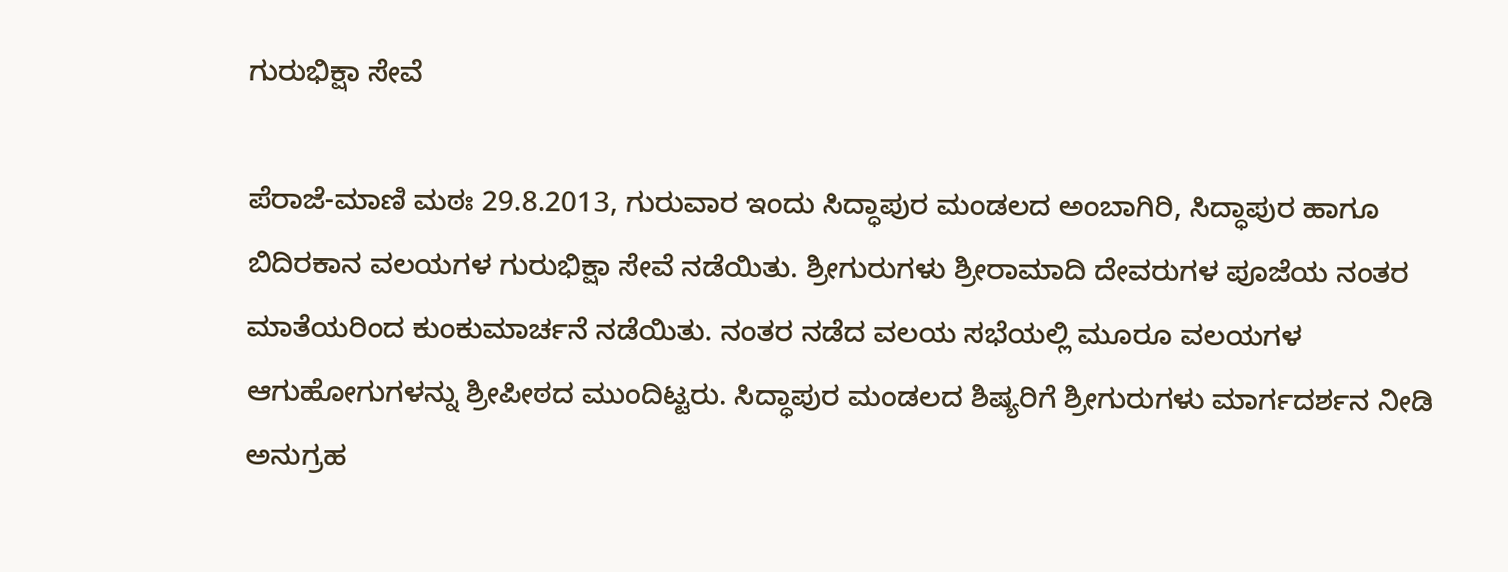ಗುರುಭಿಕ್ಷಾ ಸೇವೆ

ಪೆರಾಜೆ-ಮಾಣಿ ಮಠಃ 29.8.2013, ಗುರುವಾರ ಇಂದು ಸಿದ್ಧಾಪುರ ಮಂಡಲದ ಅಂಬಾಗಿರಿ, ಸಿದ್ಧಾಪುರ ಹಾಗೂ ಬಿದಿರಕಾನ ವಲಯಗಳ ಗುರುಭಿಕ್ಷಾ ಸೇವೆ ನಡೆಯಿತು. ಶ್ರೀಗುರುಗಳು ಶ್ರೀರಾಮಾದಿ ದೇವರುಗಳ ಪೂಜೆಯ ನಂತರ ಮಾತೆಯರಿಂದ ಕುಂಕುಮಾರ್ಚನೆ ನಡೆಯಿತು. ನಂತರ ನಡೆದ ವಲಯ ಸಭೆಯಲ್ಲಿ ಮೂರೂ ವಲಯಗಳ ಆಗುಹೋಗುಗಳನ್ನು ಶ್ರೀಪೀಠದ ಮುಂದಿಟ್ಟರು. ಸಿದ್ಧಾಪುರ ಮಂಡಲದ ಶಿಷ್ಯರಿಗೆ ಶ್ರೀಗುರುಗಳು ಮಾರ್ಗದರ್ಶನ ನೀಡಿ ಅನುಗ್ರಹ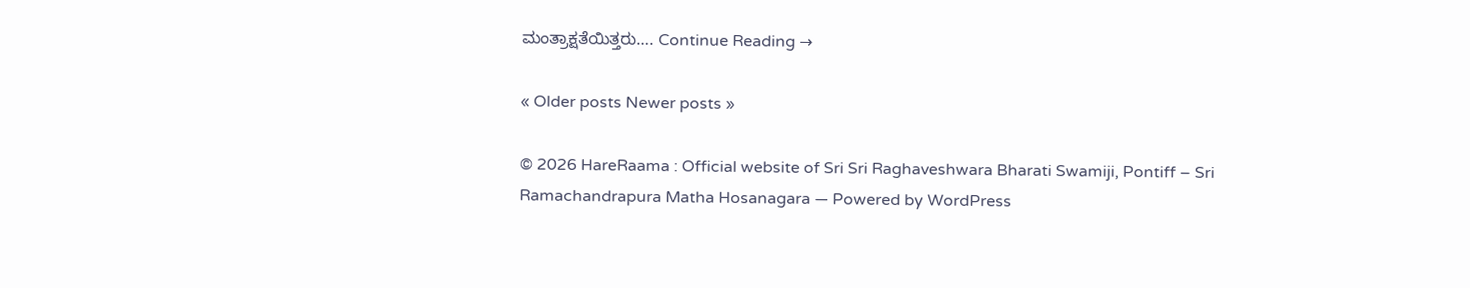ಮಂತ್ರಾಕ್ಷತೆಯಿತ್ತರು…. Continue Reading →

« Older posts Newer posts »

© 2026 HareRaama : Official website of Sri Sri Raghaveshwara Bharati Swamiji, Pontiff – Sri Ramachandrapura Matha Hosanagara — Powered by WordPress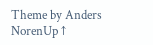Theme by Anders NorenUp ↑